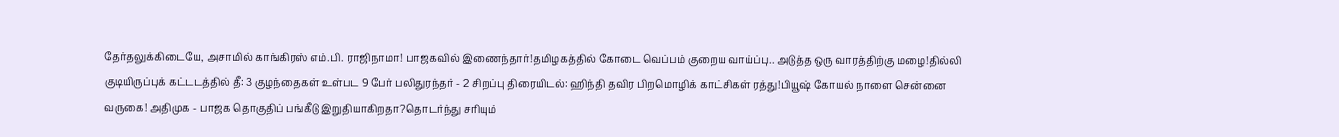தேர்தலுக்கிடையே, அசாமில் காங்கிரஸ் எம்.பி. ராஜிநாமா! பாஜகவில் இணைந்தார்!தமிழகத்தில் கோடை வெப்பம் குறைய வாய்ப்பு.. அடுத்த ஒரு வாரத்திற்கு மழை!தில்லி குடியிருப்புக் கட்டடத்தில் தீ: 3 குழந்தைகள் உள்பட 9 பேர் பலிதுரந்தர் - 2 சிறப்பு திரையிடல்: ஹிந்தி தவிர பிறமொழிக் காட்சிகள் ரத்து!பியூஷ் கோயல் நாளை சென்னை வருகை! அதிமுக - பாஜக தொகுதிப் பங்கீடு இறுதியாகிறதா?தொடர்ந்து சரியும்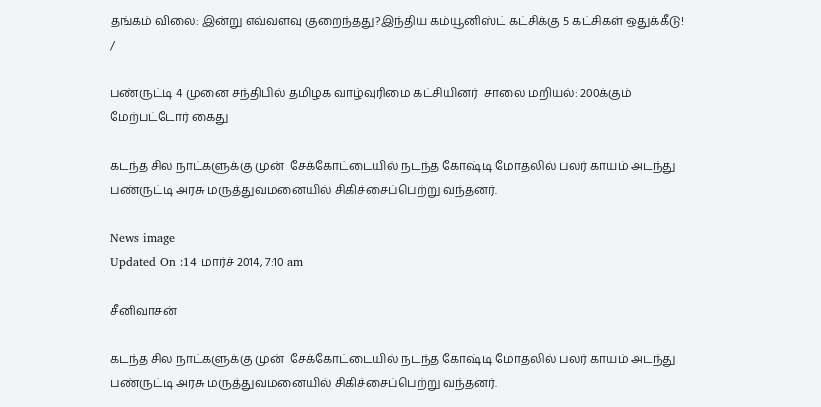தங்கம் விலை: இன்று எவ்வளவு குறைந்தது?இந்திய கம்யூனிஸ்ட் கட்சிக்கு 5 கட்சிகள் ஒதுக்கீடு!
/

பண்ருட்டி 4 முனை சந்திபில் தமிழக வாழ்வுரிமை கட்சியினர்  சாலை மறியல்: 200க்கும் மேற்பட்டோர் கைது

கடந்த சில நாட்களுக்கு முன்  சேக்கோட்டையில் நடந்த கோஷ்டி மோதலில் பலர் காயம் அடந்து பண்ருட்டி அரசு மருத்துவமனையில் சிகிச்சைப்பெற்று வந்தனர்.

News image
Updated On :14 மார்ச் 2014, 7:10 am

சீனிவாசன்

கடந்த சில நாட்களுக்கு முன்  சேக்கோட்டையில் நடந்த கோஷ்டி மோதலில் பலர் காயம் அடந்து பண்ருட்டி அரசு மருத்துவமனையில் சிகிச்சைப்பெற்று வந்தனர்.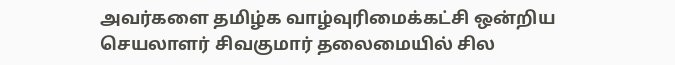அவர்களை தமிழ்க வாழ்வுரிமைக்கட்சி ஒன்றிய செயலாளர் சிவகுமார் தலைமையில் சில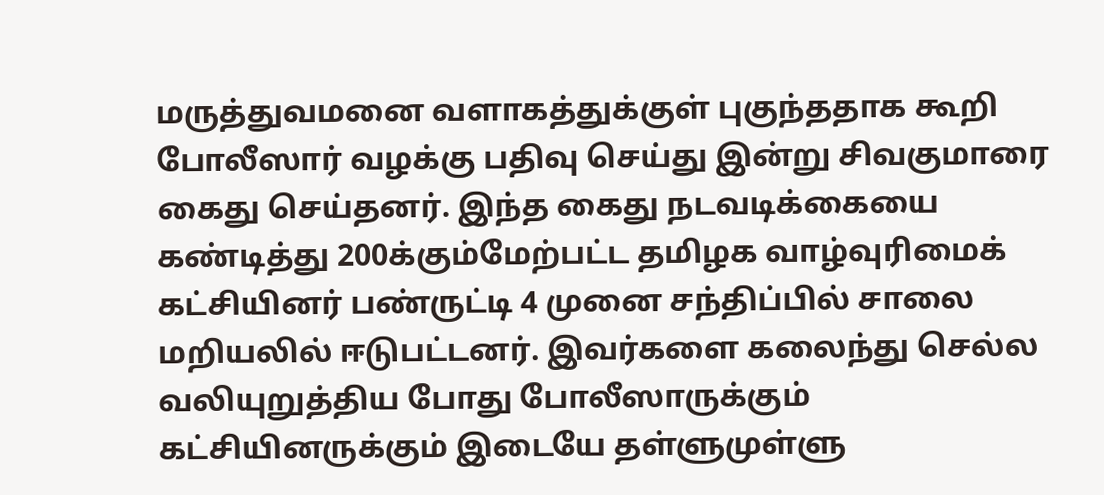மருத்துவமனை வளாகத்துக்குள் புகுந்ததாக கூறி போலீஸார் வழக்கு பதிவு செய்து இன்று சிவகுமாரை கைது செய்தனர். இந்த கைது நடவடிக்கையை கண்டித்து 200க்கும்மேற்பட்ட தமிழக வாழ்வுரிமைக் கட்சியினர் பண்ருட்டி 4 முனை சந்திப்பில் சாலை மறியலில் ஈடுபட்டனர். இவர்களை கலைந்து செல்ல வலியுறுத்திய போது போலீஸாருக்கும் கட்சியினருக்கும் இடையே தள்ளுமுள்ளு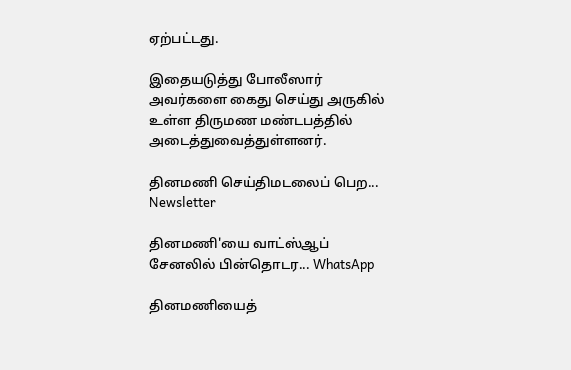ஏற்பட்டது.

இதையடுத்து போலீஸார் அவர்களை கைது செய்து அருகில் உள்ள திருமண மண்டபத்தில் அடைத்துவைத்துள்ளனர்.

தினமணி செய்திமடலைப் பெற... Newsletter

தினமணி'யை வாட்ஸ்ஆப் சேனலில் பின்தொடர... WhatsApp

தினமணியைத்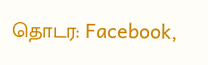தொடர: Facebook,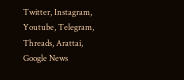Twitter, Instagram, Youtube, Telegram, Threads, Arattai, Google News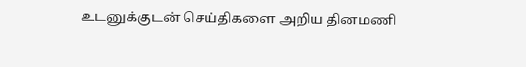உடனுக்குடன் செய்திகளை அறிய தினமணி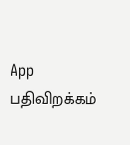App பதிவிறக்கம்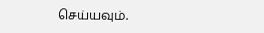செய்யவும்.